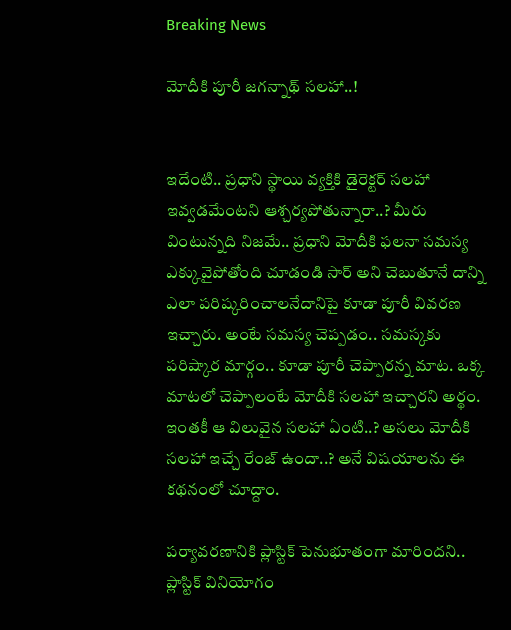Breaking News

మోదీకి పూరీ జగన్నాథ్ సలహా..!


ఇదేంటి.. ప్రధాని స్థాయి వ్యక్తికి డైరెక్టర్ సలహా ఇవ్వడమేంటని ఆశ్చర్యపోతున్నారా..? మీరు వింటున్నది నిజమే.. ప్రధాని మోదీకి ఫలనా సమస్య ఎక్కువైపోతోంది చూడండి సార్ అని చెబుతూనే దాన్ని ఎలా పరిష్కరించాలనేదానిపై కూడా పూరీ వివరణ ఇచ్చారు. అంటే సమస్య చెప్పడం.. సమస్కకు పరిష్కార మార్గం.. కూడా పూరీ చెప్పారన్న మాట. ఒక్క మాటలో చెప్పాలంటే మోదీకి సలహా ఇచ్చారని అర్థం. ఇంతకీ ఆ విలువైన సలహా ఏంటి..? అసలు మోదీకి సలహా ఇచ్చే రేంజ్‌ ఉందా..? అనే విషయాలను ఈ కథనంలో చూద్దాం.

పర్యావరణానికి ప్లాస్టిక్ పెనుభూతంగా మారిందని.. ప్లాస్టిక్ వినియోగం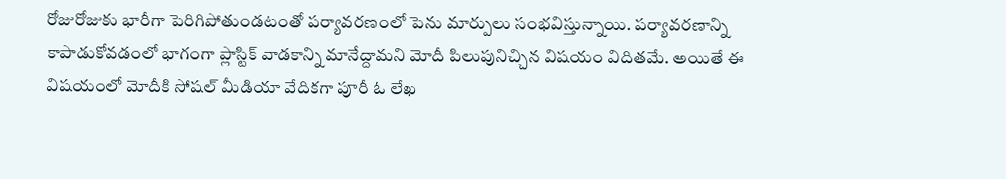రోజురోజుకు భారీగా పెరిగిపోతుండటంతో పర్యావరణంలో పెను మార్పులు సంభవిస్తున్నాయి. పర్యావరణాన్ని కాపాడుకోవడంలో భాగంగా ప్లాస్టిక్ వాడకాన్ని మానేద్దామని మోదీ పిలుపునిచ్చిన విషయం విదితమే. అయితే ఈ విషయంలో మోదీకి సోషల్ మీడియా వేదికగా పూరీ ఓ లేఖ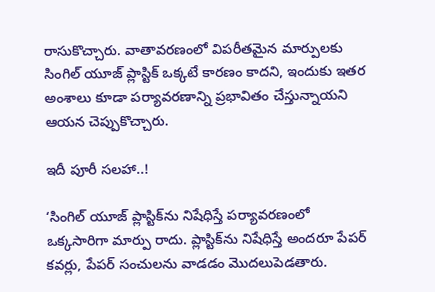రాసుకొచ్చారు. వాతావరణంలో విపరీతమైన మార్పులకు సింగిల్ యూజ్ ప్లాస్టిక్ ఒక్కటే కారణం కాదని, ఇందుకు ఇతర అంశాలు కూడా పర్యావరణాన్ని ప్రభావితం చేస్తున్నాయని ఆయన చెప్పుకొచ్చారు.

ఇదీ పూరీ సలహా..!

‘సింగిల్ యూజ్ ప్లాస్టిక్‌ను నిషేధిస్తే పర్యావరణంలో ఒక్కసారిగా మార్పు రాదు. ప్లాస్టిక్‌ను నిషేధిస్తే అందరూ పేపర్ కవర్లు, పేపర్ సంచులను వాడడం మొదలుపెడతారు.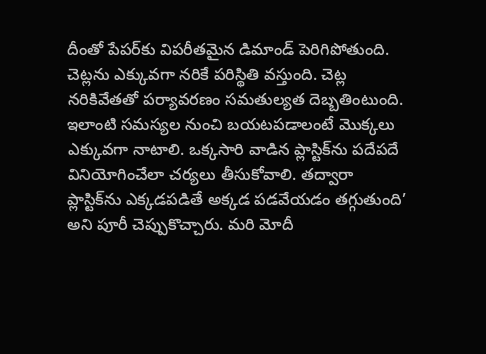దీంతో పేపర్‌కు విపరీతమైన డిమాండ్ పెరిగిపోతుంది. చెట్లను ఎక్కువగా నరికే పరిస్థితి వస్తుంది. చెట్ల నరికివేతతో పర్యావరణం సమతుల్యత దెబ్బతింటుంది. ఇలాంటి సమస్యల నుంచి బయటపడాలంటే మొక్కలు ఎక్కువగా నాటాలి. ఒక్కసారి వాడిన ప్లాస్టిక్‌ను పదేపదే వినియోగించేలా చర్యలు తీసుకోవాలి. తద్వారా ప్లాస్టిక్‌ను ఎక్కడపడితే అక్కడ పడవేయడం తగ్గుతుంది’ అని పూరీ చెప్పుకొచ్చారు. మరి మోదీ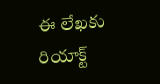ఈ లేఖకు రియాక్ట్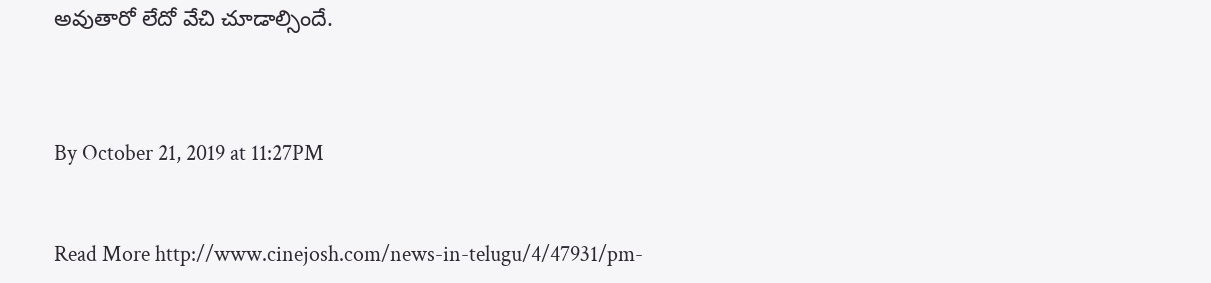అవుతారో లేదో వేచి చూడాల్సిందే.



By October 21, 2019 at 11:27PM


Read More http://www.cinejosh.com/news-in-telugu/4/47931/pm-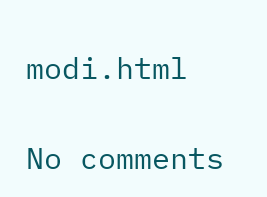modi.html

No comments